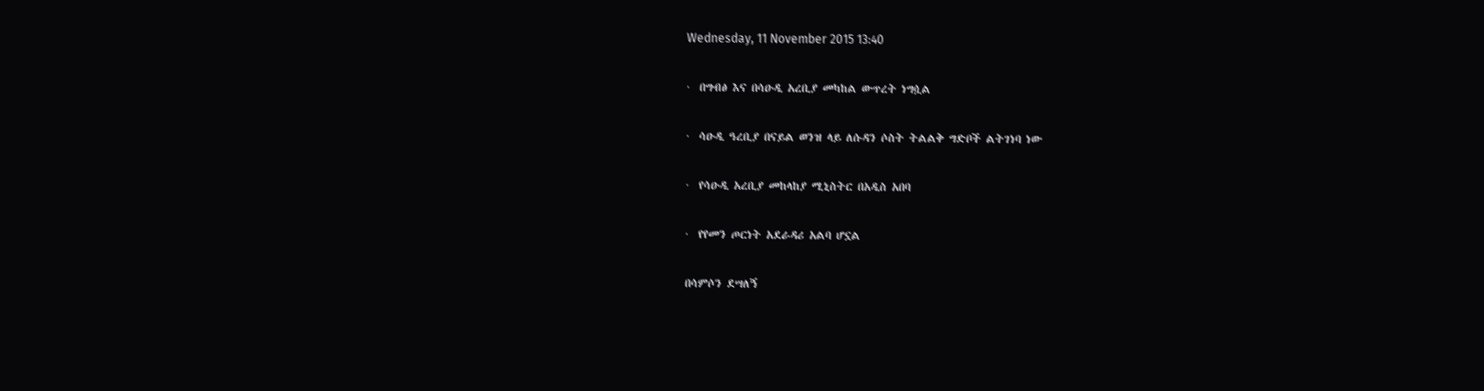Wednesday, 11 November 2015 13:40

·  በግብፅ እና በሳዑዲ አረቢያ መካከል ውጥረት ነግሷል

·  ሳዑዲ ዓረቢያ በናይል ወንዝ ላይ ለሱዳን ሶስት ትልልቅ ግድቦች ልትገነባ ነው

·  የሳዑዲ አረቢያ መከላከያ ሚኒስትር በአዲስ አበባ

·  የየመን ጦርነት አደራዳሪ አልባ ሆኗል

በሳምሶን ደሣለኝ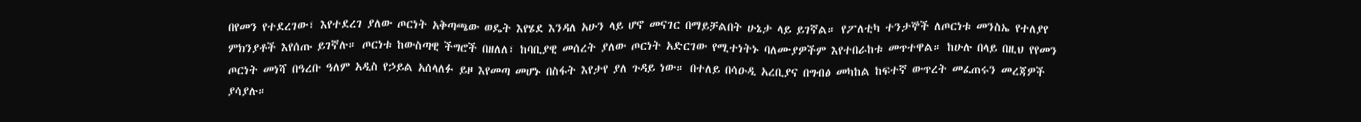በየመን የተደረገው፣ እየተደረገ ያለው ጦርነት አቅጣጫው ወዴት እየሄደ እንዳለ አሁን ላይ ሆኖ መናገር በማይቻልበት ሁኔታ ላይ ይገኛል። የፖለቲካ ተንታኞች ለጦርነቱ መንስኤ የተለያየ ምክንያቶች እየሰጡ ይገኛሉ። ጦርነቱ ከውስጣዊ ችግሮች በዘለለ፣ ከባቢያዊ መሰረት ያለው ጦርነት አድርገው የሚተነትኑ ባለሙያዎችም እየተበራከቱ መጥተዋል። ከሁሉ በላይ በዚህ የየመን ጦርነት መነሻ በዓረቡ ዓለም አዲስ የኃይል አሰላለፉ ይዞ እየመጣ መሆኑ በስፋት እየታየ ያለ ጉዳይ ነው። በተለይ በሳዑዲ አረቢያና በግብፅ መካከል ከፍተኛ ውጥረት መፈጠሩን መረጃዎች ያሳያሉ።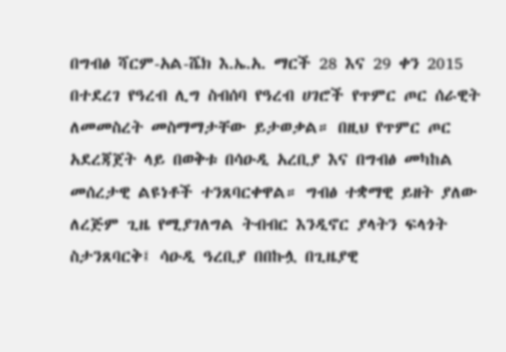በግብፅ ሻርም-አል-ሼክ እ.ኤ.አ. ማርች 28 እና 29 ቀን 2015 በተደረገ የዓረብ ሊግ ስብሰባ የዓረብ ሀገሮች የጥምር ጦር ሰራዊት ለመመስረት መስማማታቸው ይታወቃል። በዚህ የጥምር ጦር አደረጃጀት ላይ በወቅቱ በሳዑዲ አረቢያ እና በግብፅ መካከል መሰረታዊ ልዩነቶች ተንጸባርቀዋል። ግብፅ ተቋማዊ ይዘት ያለው ለረጅም ጊዜ የሚያገለግል ትብብር እንዲኖር ያላትን ፍላጎት ስታንጸባርቅ፤ ሳዑዲ ዓረቢያ በበኩሏ በጊዜያዊ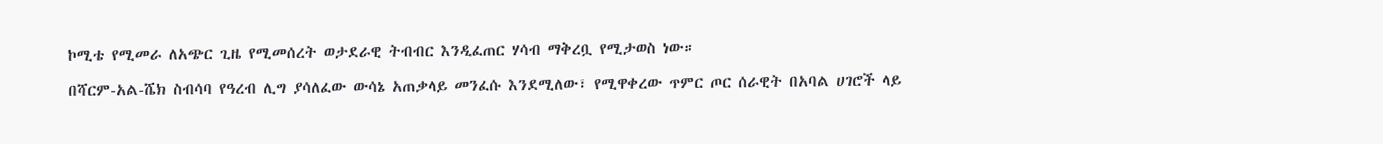ኮሚቴ የሚመራ ለአጭር ጊዜ የሚመሰረት ወታደራዊ ትብብር እንዲፈጠር ሃሳብ ማቅረቧ የሚታወስ ነው።

በሻርም-አል-ሼክ ስብሳባ የዓረብ ሊግ ያሳለፈው ውሳኔ አጠቃላይ መንፈሱ እንደሚለው፣ የሚዋቀረው ጥምር ጦር ሰራዊት በአባል ሀገሮች ላይ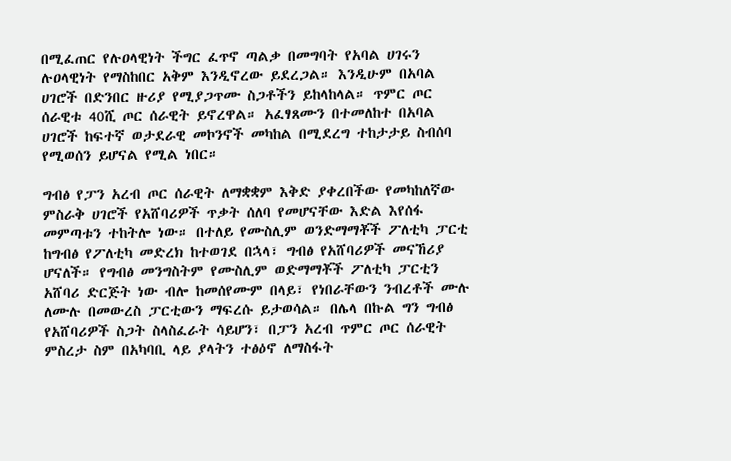በሚፈጠር የሉዐላዊነት ችግር ፈጥኖ ጣልቃ በመግባት የአባል ሀገሩን ሉዐላዊነት የማስከበር አቅም እንዲኖረው ይደረጋል። እንዲሁም በአባል ሀገሮች በድንበር ዙሪያ የሚያጋጥሙ ስጋቶችን ይከላከላል። ጥምር ጦር ሰራዊቱ 40ሺ ጦር ሰራዊት ይኖረዋል። አፈፃጸሙን በተመለከተ በአባል ሀገሮች ከፍተኛ ወታደራዊ መኮንኖች መካከል በሚደረግ ተከታታይ ስብሰባ የሚወሰን ይሆናል የሚል ነበር።

ግብፅ የፓን አረብ ጦር ሰራዊት ለማቋቋም እቅድ ያቀረበችው የመካከለኛው ምስራቅ ሀገሮች የአሸባሪዎች ጥቃት ሰለባ የመሆናቸው እድል እየሰፋ መምጣቱን ተከትሎ ነው። በተለይ የሙስሊም ወንድማማቾች ፖለቲካ ፓርቲ ከግብፅ የፖለቲካ መድረክ ከተወገደ በኋላ፣ ግብፅ የአሸባሪዎች መናኸሪያ ሆናለች። የግብፅ መንግስትም የሙስሊም ወድማማቾች ፖለቲካ ፓርቲን አሸባሪ ድርጅት ነው ብሎ ከመሰየሙም በላይ፣ የነበራቸውን ንብረቶች ሙሉ ለሙሉ በመውረስ ፓርቲውን ማፍረሱ ይታወሳል። በሌላ በኩል ግን ግብፅ የአሸባሪዎች ስጋት ስላስፈራት ሳይሆን፣ በፓን አረብ ጥምር ጦር ሰራዊት ምስረታ ስም በአካባቢ ላይ ያላትን ተፅዕኖ ለማስፋት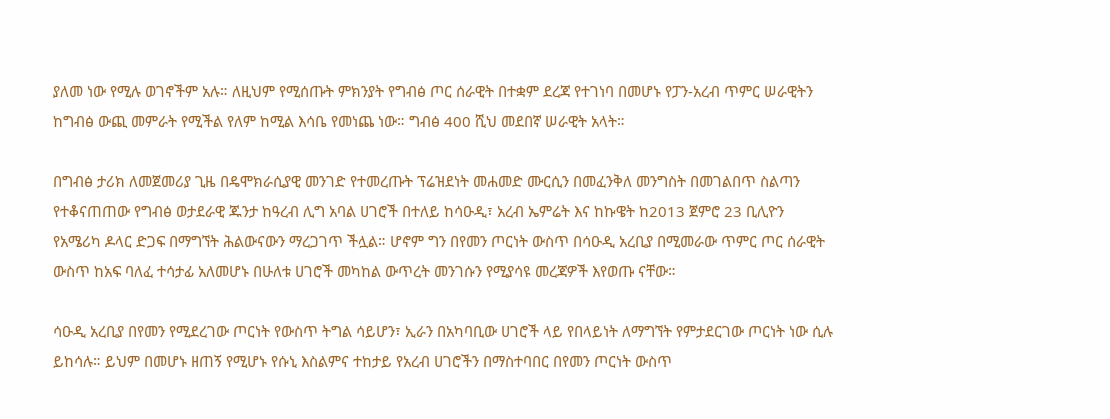ያለመ ነው የሚሉ ወገኖችም አሉ። ለዚህም የሚሰጡት ምክንያት የግብፅ ጦር ሰራዊት በተቋም ደረጃ የተገነባ በመሆኑ የፓን-አረብ ጥምር ሠራዊትን ከግብፅ ውጪ መምራት የሚችል የለም ከሚል እሳቤ የመነጨ ነው። ግብፅ 400 ሺህ መደበኛ ሠራዊት አላት።

በግብፅ ታሪክ ለመጀመሪያ ጊዜ በዴሞክራሲያዊ መንገድ የተመረጡት ፕሬዝደነት መሐመድ ሙርሲን በመፈንቅለ መንግስት በመገልበጥ ስልጣን የተቆናጠጠው የግብፅ ወታደራዊ ጁንታ ከዓረብ ሊግ አባል ሀገሮች በተለይ ከሳዑዲ፣ አረብ ኤምሬት እና ከኩዌት ከ2013 ጀምሮ 23 ቢሊዮን የአሜሪካ ዶላር ድጋፍ በማግኘት ሕልውናውን ማረጋገጥ ችሏል። ሆኖም ግን በየመን ጦርነት ውስጥ በሳዑዲ አረቢያ በሚመራው ጥምር ጦር ሰራዊት ውስጥ ከአፍ ባለፈ ተሳታፊ አለመሆኑ በሁለቱ ሀገሮች መካከል ውጥረት መንገሱን የሚያሳዩ መረጃዎች እየወጡ ናቸው።

ሳዑዲ አረቢያ በየመን የሚደረገው ጦርነት የውስጥ ትግል ሳይሆን፣ ኢራን በአካባቢው ሀገሮች ላይ የበላይነት ለማግኘት የምታደርገው ጦርነት ነው ሲሉ ይከሳሉ። ይህም በመሆኑ ዘጠኝ የሚሆኑ የሱኒ እስልምና ተከታይ የአረብ ሀገሮችን በማስተባበር በየመን ጦርነት ውስጥ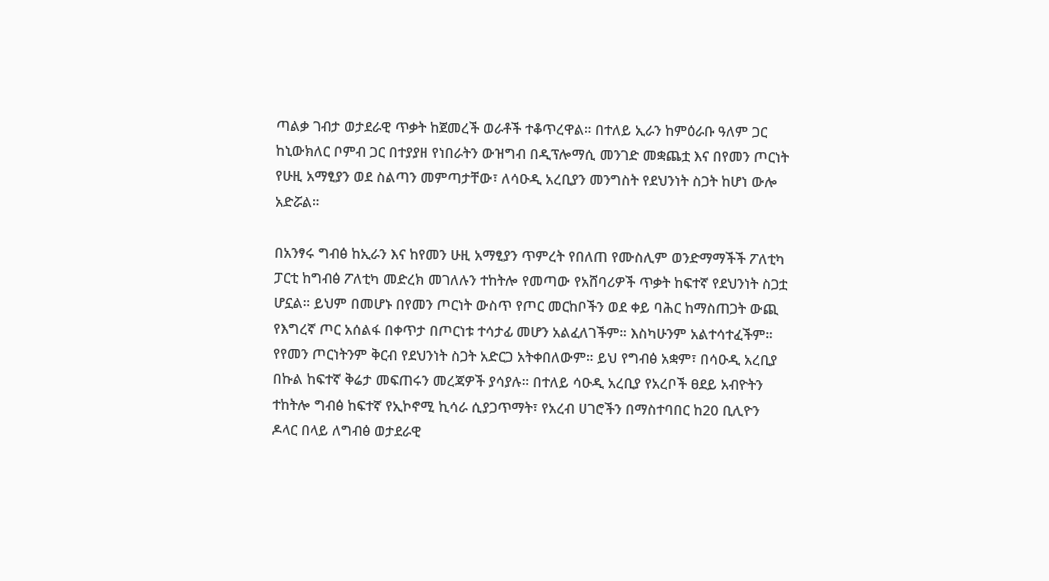ጣልቃ ገብታ ወታደራዊ ጥቃት ከጀመረች ወራቶች ተቆጥረዋል። በተለይ ኢራን ከምዕራቡ ዓለም ጋር ከኒውክለር ቦምብ ጋር በተያያዘ የነበራትን ውዝግብ በዲፕሎማሲ መንገድ መቋጨቷ እና በየመን ጦርነት የሁዚ አማፂያን ወደ ስልጣን መምጣታቸው፣ ለሳዑዲ አረቢያን መንግስት የደህንነት ስጋት ከሆነ ውሎ አድሯል።

በአንፃሩ ግብፅ ከኢራን እና ከየመን ሁዚ አማፂያን ጥምረት የበለጠ የሙስሊም ወንድማማችች ፖለቲካ ፓርቲ ከግብፅ ፖለቲካ መድረክ መገለሉን ተከትሎ የመጣው የአሸባሪዎች ጥቃት ከፍተኛ የደህንነት ስጋቷ ሆኗል። ይህም በመሆኑ በየመን ጦርነት ውስጥ የጦር መርከቦችን ወደ ቀይ ባሕር ከማስጠጋት ውጪ የእግረኛ ጦር አሰልፋ በቀጥታ በጦርነቱ ተሳታፊ መሆን አልፈለገችም። እስካሁንም አልተሳተፈችም። የየመን ጦርነትንም ቅርብ የደህንነት ስጋት አድርጋ አትቀበለውም። ይህ የግብፅ አቋም፣ በሳዑዲ አረቢያ በኩል ከፍተኛ ቅሬታ መፍጠሩን መረጃዎች ያሳያሉ። በተለይ ሳዑዲ አረቢያ የአረቦች ፀደይ አብዮትን ተከትሎ ግብፅ ከፍተኛ የኢኮኖሚ ኪሳራ ሲያጋጥማት፣ የአረብ ሀገሮችን በማስተባበር ከ20 ቢሊዮን ዶላር በላይ ለግብፅ ወታደራዊ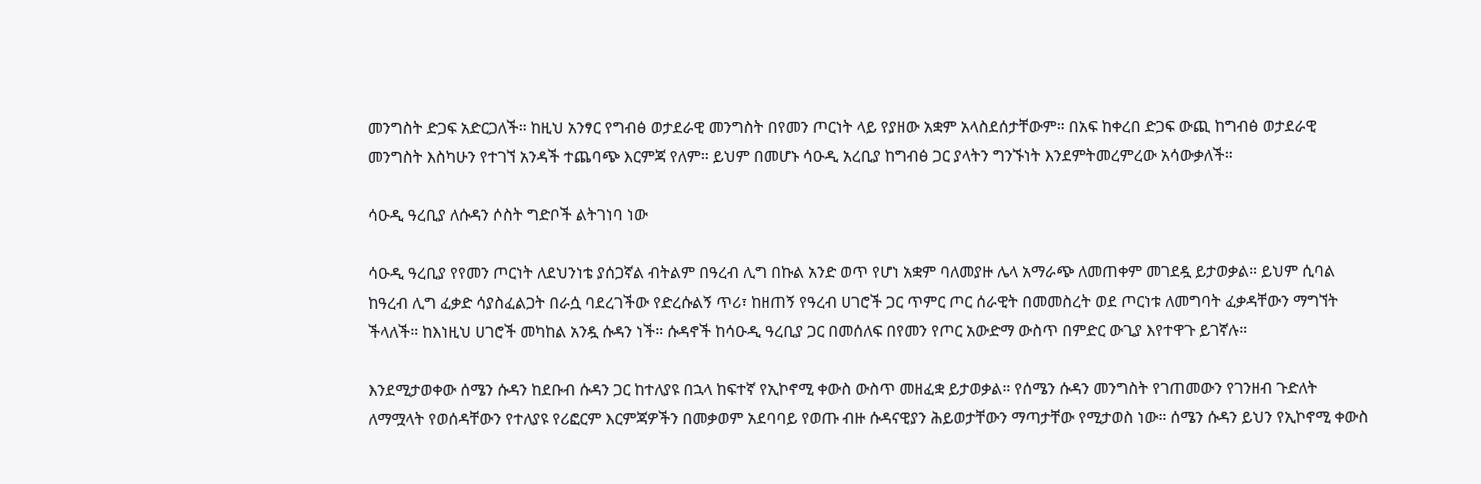መንግስት ድጋፍ አድርጋለች። ከዚህ አንፃር የግብፅ ወታደራዊ መንግስት በየመን ጦርነት ላይ የያዘው አቋም አላስደሰታቸውም። በአፍ ከቀረበ ድጋፍ ውጪ ከግብፅ ወታደራዊ መንግስት እስካሁን የተገኘ አንዳች ተጨባጭ እርምጃ የለም። ይህም በመሆኑ ሳዑዲ አረቢያ ከግብፅ ጋር ያላትን ግንኙነት እንደምትመረምረው አሳውቃለች።

ሳዑዲ ዓረቢያ ለሱዳን ሶስት ግድቦች ልትገነባ ነው

ሳዑዲ ዓረቢያ የየመን ጦርነት ለደህንነቴ ያሰጋኛል ብትልም በዓረብ ሊግ በኩል አንድ ወጥ የሆነ አቋም ባለመያዙ ሌላ አማራጭ ለመጠቀም መገደዷ ይታወቃል። ይህም ሲባል ከዓረብ ሊግ ፈቃድ ሳያስፈልጋት በራሷ ባደረገችው የድረሱልኝ ጥሪ፣ ከዘጠኝ የዓረብ ሀገሮች ጋር ጥምር ጦር ሰራዊት በመመስረት ወደ ጦርነቱ ለመግባት ፈቃዳቸውን ማግኘት ችላለች። ከእነዚህ ሀገሮች መካከል አንዷ ሱዳን ነች። ሱዳኖች ከሳዑዲ ዓረቢያ ጋር በመሰለፍ በየመን የጦር አውድማ ውስጥ በምድር ውጊያ እየተዋጉ ይገኛሉ።

እንደሚታወቀው ሰሜን ሱዳን ከደቡብ ሱዳን ጋር ከተለያዩ በኋላ ከፍተኛ የኢኮኖሚ ቀውስ ውስጥ መዘፈቋ ይታወቃል። የሰሜን ሱዳን መንግስት የገጠመውን የገንዘብ ጉድለት ለማሟላት የወሰዳቸውን የተለያዩ የሪፎርም እርምጃዎችን በመቃወም አደባባይ የወጡ ብዙ ሱዳናዊያን ሕይወታቸውን ማጣታቸው የሚታወስ ነው። ሰሜን ሱዳን ይህን የኢኮኖሚ ቀውስ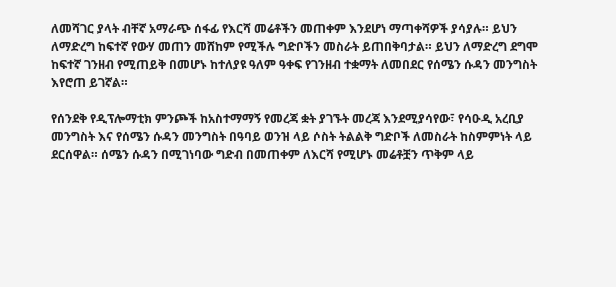ለመሻገር ያላት ብቸኛ አማራጭ ሰፋፊ የእርሻ መሬቶችን መጠቀም እንደሆነ ማጣቀሻዎች ያሳያሉ። ይህን ለማድረግ ከፍተኛ የውሃ መጠን መሸከም የሚችሉ ግድቦችን መስራት ይጠበቅባታል። ይህን ለማድረግ ደግሞ ከፍተኛ ገንዘብ የሚጠይቅ በመሆኑ ከተለያዩ ዓለም ዓቀፍ የገንዘብ ተቋማት ለመበደር የሰሜን ሱዳን መንግስት እየሮጠ ይገኛል።

የሰንደቅ የዲፕሎማቲክ ምንጮች ከአስተማማኝ የመረጃ ቋት ያገኙት መረጃ እንደሚያሳየው፣ የሳዑዲ አረቢያ መንግስት እና የሰሜን ሱዳን መንግስት በዓባይ ወንዝ ላይ ሶስት ትልልቅ ግድቦች ለመስራት ከስምምነት ላይ ደርሰዋል። ሰሜን ሱዳን በሚገነባው ግድብ በመጠቀም ለእርሻ የሚሆኑ መሬቶቿን ጥቅም ላይ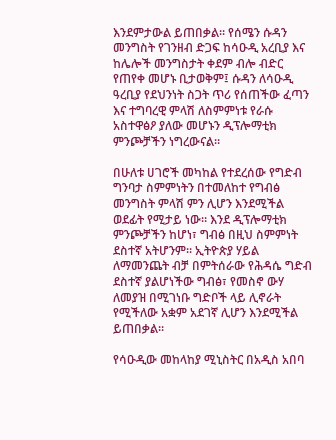እንደምታውል ይጠበቃል። የሰሜን ሱዳን መንግስት የገንዘብ ድጋፍ ከሳዑዲ አረቢያ እና ከሌሎች መንግስታት ቀደም ብሎ ብድር የጠየቀ መሆኑ ቢታወቅም፤ ሱዳን ለሳዑዲ ዓረቢያ የደህንነት ስጋት ጥሪ የሰጠችው ፈጣን እና ተግባረዊ ምላሽ ለስምምነቱ የራሱ አስተዋፅዖ ያለው መሆኑን ዲፕሎማቲክ ምንጮቻችን ነግረውናል።

በሁለቱ ሀገሮች መካከል የተደረሰው የግድብ ግንባታ ስምምነትን በተመለከተ የግብፅ መንግስት ምላሽ ምን ሊሆን እንደሚችል ወደፊት የሚታይ ነው። እንደ ዲፕሎማቲክ ምንጮቻችን ከሆነ፣ ግብፅ በዚህ ስምምነት ደስተኛ አትሆንም። ኢትዮጵያ ሃይል ለማመንጨት ብቻ በምትሰራው የሕዳሴ ግድብ ደስተኛ ያልሆነችው ግብፅ፣ የመስኖ ውሃ ለመያዝ በሚገነቡ ግድቦች ላይ ሊኖራት የሚችለው አቋም አደገኛ ሊሆን እንደሚችል ይጠበቃል።

የሳዑዲው መከላከያ ሚኒስትር በአዲስ አበባ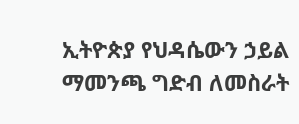ኢትዮጵያ የህዳሴውን ኃይል ማመንጫ ግድብ ለመስራት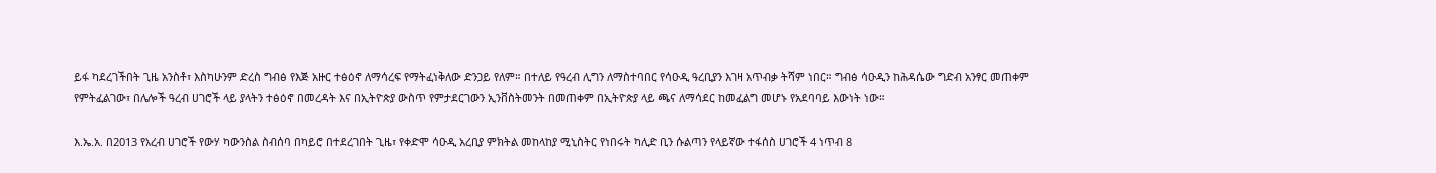ይፋ ካደረገችበት ጊዜ አንስቶ፣ እስካሁንም ድረስ ግብፅ የእጅ አዙር ተፅዕኖ ለማሳረፍ የማትፈነቅለው ድንጋይ የለም። በተለይ የዓረብ ሊግን ለማስተባበር የሳዑዲ ዓረቢያን እገዛ አጥብቃ ትሻም ነበር። ግብፅ ሳዑዲን ከሕዳሴው ግድብ አንፃር መጠቀም የምትፈልገው፣ በሌሎች ዓረብ ሀገሮች ላይ ያላትን ተፅዕኖ በመረዳት እና በኢትዮጵያ ውስጥ የምታደርገውን ኢንቨስትመንት በመጠቀም በኢትዮጵያ ላይ ጫና ለማሳደር ከመፈልግ መሆኑ የአደባባይ እውነት ነው።

እ.ኤ.አ. በ2013 የአረብ ሀገሮች የውሃ ካውንስል ስብሰባ በካይሮ በተደረገበት ጊዜ፣ የቀድሞ ሳዑዲ አረቢያ ምክትል መከላከያ ሚኒስትር የነበሩት ካሊድ ቢን ሱልጣን የላይኛው ተፋሰስ ሀገሮች 4 ነጥብ 8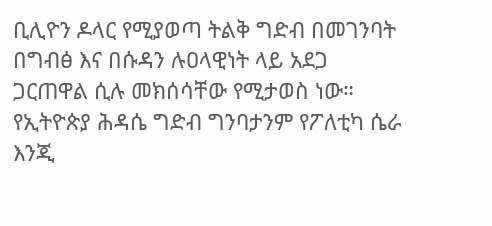ቢሊዮን ዶላር የሚያወጣ ትልቅ ግድብ በመገንባት በግብፅ እና በሱዳን ሉዐላዊነት ላይ አደጋ ጋርጠዋል ሲሉ መክሰሳቸው የሚታወስ ነው። የኢትዮጵያ ሕዳሴ ግድብ ግንባታንም የፖለቲካ ሴራ እንጂ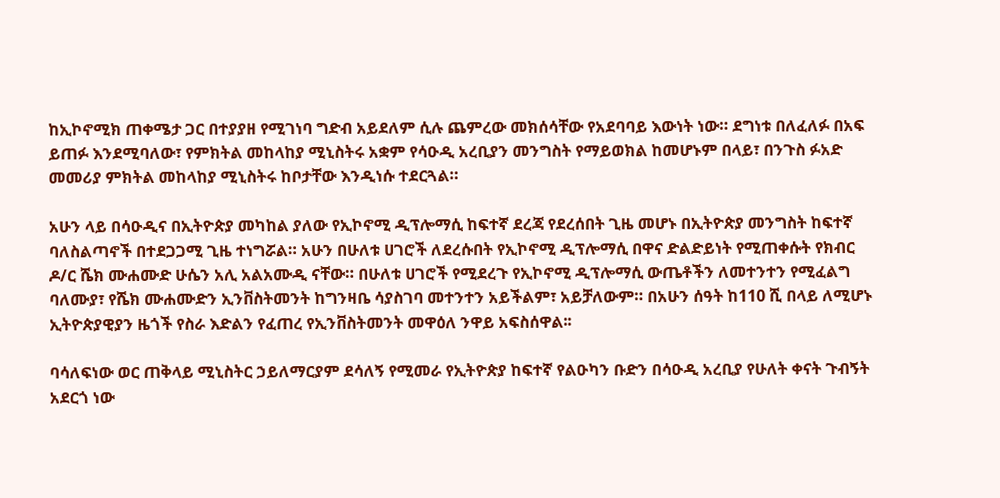ከኢኮኖሚክ ጠቀሜታ ጋር በተያያዘ የሚገነባ ግድብ አይደለም ሲሉ ጨምረው መክሰሳቸው የአደባባይ እውነት ነው። ደግነቱ በለፈለፉ በአፍ ይጠፉ እንደሚባለው፣ የምክትል መከላከያ ሚኒስትሩ አቋም የሳዑዲ አረቢያን መንግስት የማይወክል ከመሆኑም በላይ፣ በንጉስ ፉአድ መመሪያ ምክትል መከላከያ ሚኒስትሩ ከቦታቸው እንዲነሱ ተደርጓል።

አሁን ላይ በሳዑዲና በኢትዮጵያ መካከል ያለው የኢኮኖሚ ዲፕሎማሲ ከፍተኛ ደረጃ የደረሰበት ጊዜ መሆኑ በኢትዮጵያ መንግስት ከፍተኛ ባለስልጣኖች በተደጋጋሚ ጊዜ ተነግሯል። አሁን በሁለቱ ሀገሮች ለደረሱበት የኢኮኖሚ ዲፕሎማሲ በዋና ድልድይነት የሚጠቀሱት የክብር ዶ/ር ሼክ ሙሐሙድ ሁሴን አሊ አልአሙዲ ናቸው። በሁለቱ ሀገሮች የሚደረጉ የኢኮኖሚ ዲፕሎማሲ ውጤቶችን ለመተንተን የሚፈልግ ባለሙያ፣ የሼክ ሙሐሙድን ኢንቨስትመንት ከግንዛቤ ሳያስገባ መተንተን አይችልም፣ አይቻለውም። በአሁን ሰዓት ከ110 ሺ በላይ ለሚሆኑ ኢትዮጵያዊያን ዜጎች የስራ እድልን የፈጠረ የኢንቨስትመንት መዋዕለ ንዋይ አፍስሰዋል፡፡

ባሳለፍነው ወር ጠቅላይ ሚኒስትር ኃይለማርያም ደሳለኝ የሚመራ የኢትዮጵያ ከፍተኛ የልዑካን ቡድን በሳዑዲ አረቢያ የሁለት ቀናት ጉብኝት አደርጎ ነው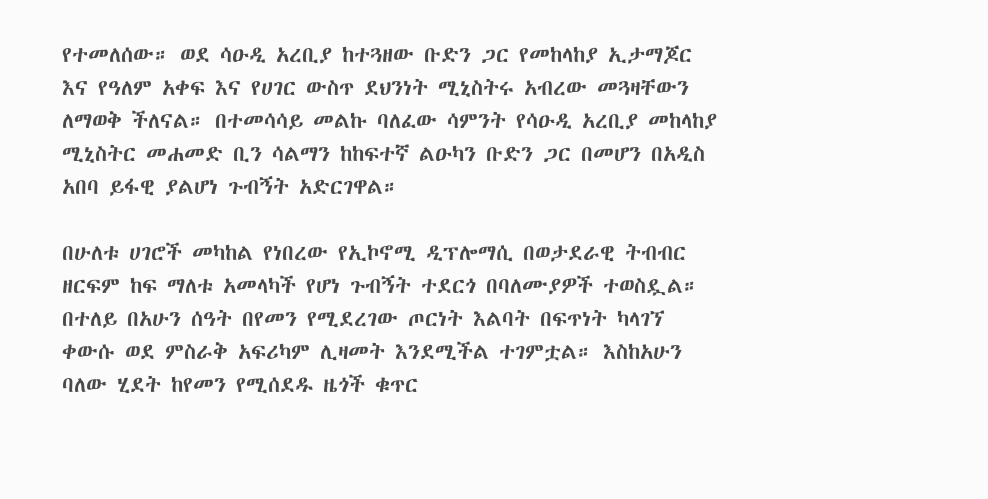የተመለሰው። ወደ ሳዑዲ አረቢያ ከተጓዘው ቡድን ጋር የመከላከያ ኢታማጆር እና የዓለም አቀፍ እና የሀገር ውስጥ ደህንነት ሚኒስትሩ አብረው መጓዛቸውን ለማወቅ ችለናል። በተመሳሳይ መልኩ ባለፈው ሳምንት የሳዑዲ አረቢያ መከላከያ ሚኒስትር መሐመድ ቢን ሳልማን ከከፍተኛ ልዑካን ቡድን ጋር በመሆን በአዲስ አበባ ይፋዊ ያልሆነ ጉብኝት አድርገዋል።

በሁለቱ ሀገሮች መካከል የነበረው የኢኮኖሚ ዲፕሎማሲ በወታደራዊ ትብብር ዘርፍም ከፍ ማለቱ አመላካች የሆነ ጉብኝት ተደርጎ በባለሙያዎች ተወስዷል። በተለይ በአሁን ሰዓት በየመን የሚደረገው ጦርነት እልባት በፍጥነት ካላገኘ ቀውሱ ወደ ምስራቅ አፍሪካም ሊዛመት እንደሚችል ተገምቷል። እስከአሁን ባለው ሂደት ከየመን የሚሰደዱ ዜጎች ቁጥር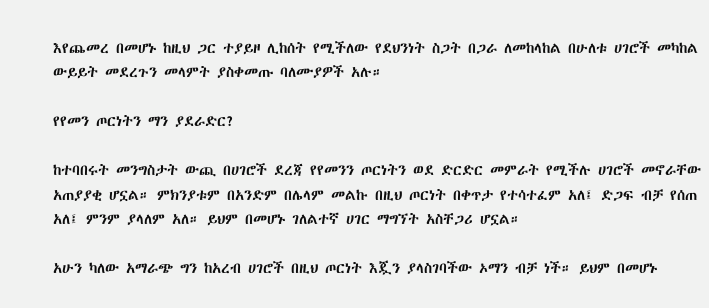እየጨመረ በመሆኑ ከዚህ ጋር ተያይዞ ሊከሰት የሚችለው የደህንነት ስጋት በጋራ ለመከላከል በሁለቱ ሀገሮች መካከል ውይይት መደረጉን መላምት ያስቀመጡ ባለሙያዎች አሉ።

የየመን ጦርነትን ማን ያደራድር?

ከተባበሩት መንግስታት ውጪ በሀገሮች ደረጃ የየመንን ጦርነትን ወደ ድርድር መምራት የሚችሉ ሀገሮች መኖራቸው አጠያያቂ ሆኗል። ምክንያቱም በአንድም በሌላም መልኩ በዚህ ጦርነት በቀጥታ የተሳተፈም አለ፤ ድጋፍ ብቻ የሰጠ አለ፤ ምንም ያላለም አለ። ይህም በመሆኑ ገለልተኛ ሀገር ማግኘት አስቸጋሪ ሆኗል።

አሁን ካለው አማራጭ ግን ከአረብ ሀገሮች በዚህ ጦርነት እጇን ያላስገባችው ኦማን ብቻ ነች። ይህም በመሆኑ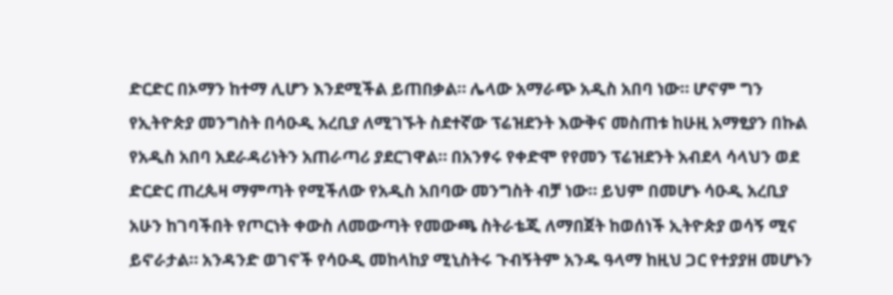ድርድር በኦማን ከተማ ሊሆን እንደሚችል ይጠበቃል። ሌላው አማራጭ አዲስ አበባ ነው። ሆኖም ግን የኢትዮጵያ መንግስት በሳዑዲ አረቢያ ለሚገኙት ስደተኛው ፕሬዝደንት እውቅና መስጠቱ ከሁዚ አማፂያን በኩል የአዲስ አበባ አደራዳሪነትን አጠራጣሪ ያደርገዋል። በአንፃሩ የቀድሞ የየመን ፕሬዝደንት አብደላ ሳላህን ወደ ድርድር ጠረጴዛ ማምጣት የሚችለው የአዲስ አበባው መንግስት ብቻ ነው። ይህም በመሆኑ ሳዑዲ አረቢያ አሁን ከገባችበት የጦርነት ቀውስ ለመውጣት የመውጫ ስትራቴጂ ለማበጀት ከወሰነች ኢትዮጵያ ወሳኝ ሚና ይኖራታል። አንዳንድ ወገኖች የሳዑዲ መከላከያ ሚኒስትሩ ጉብኝትም አንዱ ዓላማ ከዚህ ጋር የተያያዘ መሆኑን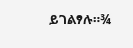ይገልፃሉ።¾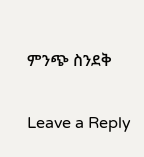ምንጭ ስንደቅ

Leave a Reply